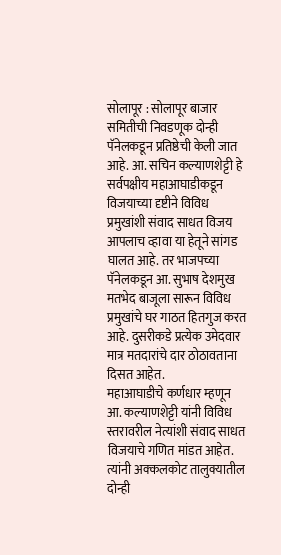सोलापूर : सोलापूर बाजार समितीची निवडणूक दोन्ही पॅनेलकडून प्रतिष्ठेची केली जात आहे. आ. सचिन कल्याणशेट्टी हे सर्वपक्षीय महाआघाडीकडून विजयाच्या दृष्टीने विविध प्रमुखांशी संवाद साधत विजय आपलाच व्हावा या हेतूने सांगड घालत आहे. तर भाजपच्या पॅनेलकडून आ. सुभाष देशमुख मतभेद बाजूला सारून विविध प्रमुखांचे घर गाठत हितगुज करत आहे. दुसरीकडे प्रत्येक उमेदवार मात्र मतदारांचे दार ठोठावताना दिसत आहेत.
महाआघाडीचे कर्णधार म्हणून आ. कल्याणशेट्टी यांनी विविध स्तरावरील नेत्यांशी संवाद साधत विजयाचे गणित मांडत आहेत. त्यांनी अक्कलकोट तालुक्यातील दोन्ही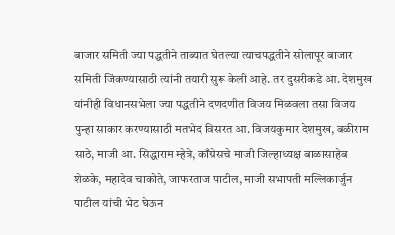बाजार समिती ज्या पद्धतीने ताब्यात घेतल्या त्याचपद्धतीने सोलापूर बाजार समिती जिंकण्यासाठी त्यांनी तयारी सुरू केली आहे. तर दुसरीकडे आ. देशमुख यांनीही विधानसभेला ज्या पद्धतीने दणदणीत विजय मिळवला तसा विजय पुन्हा साकार करण्यासाठी मतभेद विसरत आ. विजयकुमार देशमुख, बळीराम साठे, माजी आ. सिद्धाराम म्हेत्रे, काँग्रेसचे माजी जिल्हाध्यक्ष बाळासाहेब शेळके, महादेव चाकोते, जाफरताज पाटील, माजी सभापती मल्लिकार्जुन पाटील यांची भेट घेऊन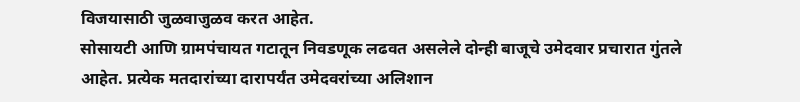विजयासाठी जुळवाजुळव करत आहेत.
सोसायटी आणि ग्रामपंचायत गटातून निवडणूक लढवत असलेले दोन्ही बाजूचे उमेदवार प्रचारात गुंतले आहेत. प्रत्येक मतदारांच्या दारापर्यंत उमेदवरांच्या अलिशान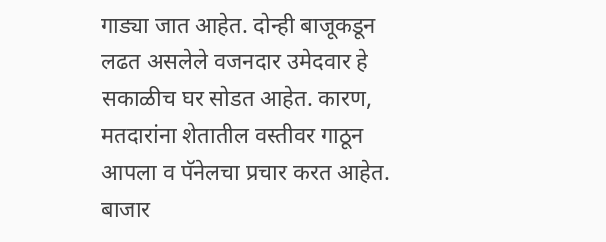गाड्या जात आहेत. दोन्ही बाजूकडून लढत असलेले वजनदार उमेदवार हे सकाळीच घर सोडत आहेत. कारण, मतदारांना शेतातील वस्तीवर गाठून आपला व पॅनेलचा प्रचार करत आहेत. बाजार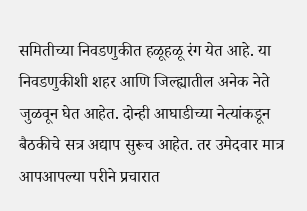समितीच्या निवडणुकीत हळूहळू रंग येत आहे. या निवडणुकीशी शहर आणि जिल्ह्यातील अनेक नेते जुळवून घेत आहेत. दोन्ही आघाडीच्या नेत्यांकडून बैठकीचे सत्र अद्याप सुरूच आहेत. तर उमेदवार मात्र आपआपल्या परीने प्रचारात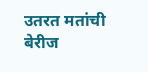उतरत मतांची बेरीज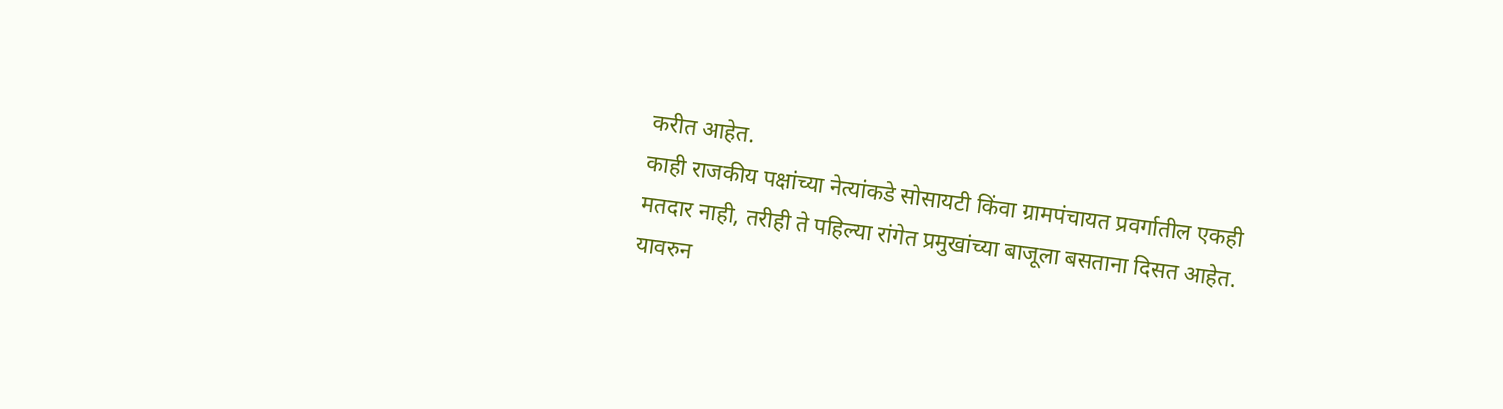करीत आहेत.
काही राजकीय पक्षांच्या नेत्यांकडे सोसायटी किंवा ग्रामपंचायत प्रवर्गातील एकही मतदार नाही, तरीही ते पहिल्या रांगेत प्रमुखांच्या बाजूला बसताना दिसत आहेत. यावरुन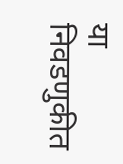या निवडणुकीत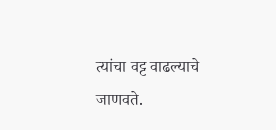त्यांचा वट्ट वाढल्याचे जाणवते.